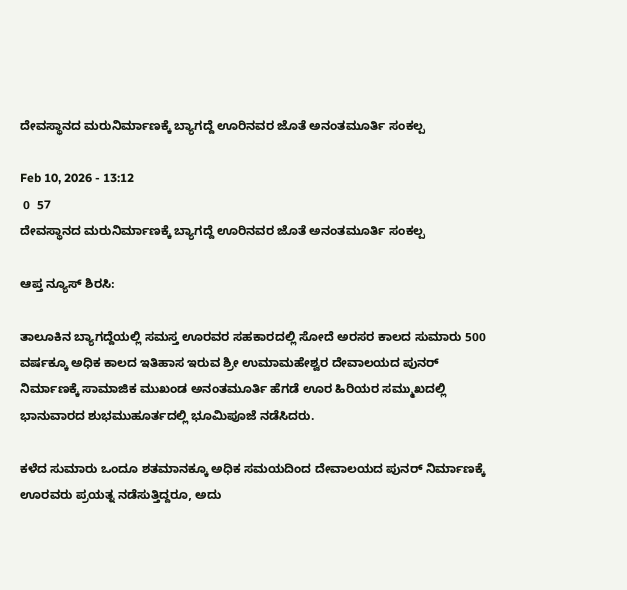ದೇವಸ್ಥಾನದ ಮರುನಿರ್ಮಾಣಕ್ಕೆ ಬ್ಯಾಗದ್ದೆ ಊರಿನವರ ಜೊತೆ ಅನಂತಮೂರ್ತಿ ಸಂಕಲ್ಪ

Feb 10, 2026 - 13:12
 0  57
ದೇವಸ್ಥಾನದ ಮರುನಿರ್ಮಾಣಕ್ಕೆ ಬ್ಯಾಗದ್ದೆ ಊರಿನವರ ಜೊತೆ ಅನಂತಮೂರ್ತಿ ಸಂಕಲ್ಪ

ಆಪ್ತ ನ್ಯೂಸ್‌ ಶಿರಸಿ:

ತಾಲೂಕಿನ ಬ್ಯಾಗದ್ದೆಯಲ್ಲಿ ಸಮಸ್ತ ಊರವರ ಸಹಕಾರದಲ್ಲಿ ಸೋದೆ ಅರಸರ ಕಾಲದ ಸುಮಾರು 500 ವರ್ಷಕ್ಕೂ ಅಧಿಕ ಕಾಲದ ಇತಿಹಾಸ ಇರುವ ಶ್ರೀ ಉಮಾಮಹೇಶ್ವರ ದೇವಾಲಯದ ಪುನರ್ ನಿರ್ಮಾಣಕ್ಕೆ ಸಾಮಾಜಿಕ ಮುಖಂಡ ಅನಂತಮೂರ್ತಿ ಹೆಗಡೆ ಊರ ಹಿರಿಯರ ಸಮ್ಮುಖದಲ್ಲಿ ಭಾನುವಾರದ ಶುಭಮುಹೂರ್ತದಲ್ಲಿ ಭೂಮಿಪೂಜೆ ನಡೆಸಿದರು.

ಕಳೆದ ಸುಮಾರು ಒಂದೂ ಶತಮಾನಕ್ಕೂ ಅಧಿಕ‌ ಸಮಯದಿಂದ ದೇವಾಲಯದ ಪುನರ್ ನಿರ್ಮಾಣಕ್ಕೆ ಊರವರು ಪ್ರಯತ್ನ ನಡೆಸುತ್ತಿದ್ದರೂ, ಅದು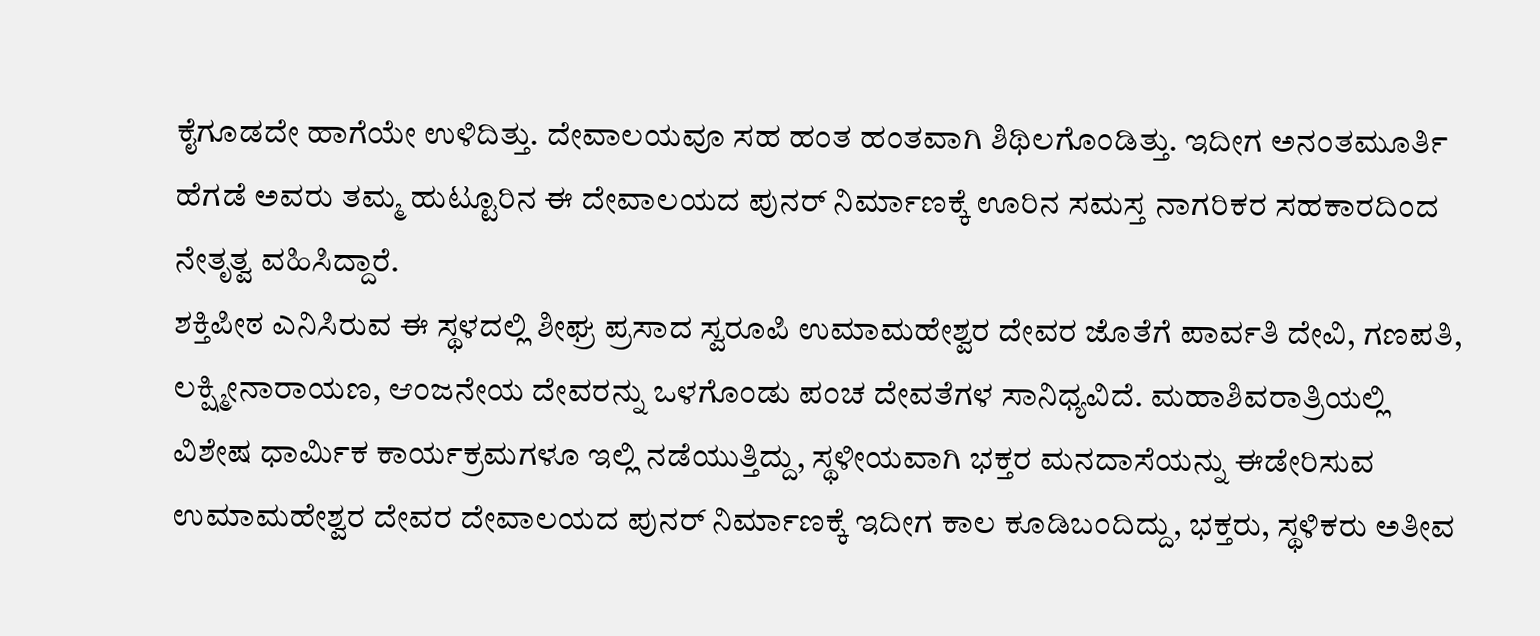ಕೈಗೂಡದೇ ಹಾಗೆಯೇ ಉಳಿದಿತ್ತು. ದೇವಾಲಯವೂ ಸಹ ಹಂತ ಹಂತವಾಗಿ ಶಿಥಿಲಗೊಂಡಿತ್ತು. ಇದೀಗ ಅನಂತಮೂರ್ತಿ ಹೆಗಡೆ ಅವರು ತಮ್ಮ ಹುಟ್ಟೂರಿನ ಈ ದೇವಾಲಯದ ಪುನರ್ ನಿರ್ಮಾಣಕ್ಕೆ ಊರಿನ ಸಮಸ್ತ ನಾಗರಿಕರ ಸಹಕಾರದಿಂದ ನೇತೃತ್ವ ವಹಿಸಿದ್ದಾರೆ.
ಶಕ್ತಿಪೀಠ ಎನಿಸಿರುವ ಈ ಸ್ಥಳದಲ್ಲಿ ಶೀಘ್ರ ಪ್ರಸಾದ ಸ್ವರೂಪಿ ಉಮಾಮಹೇಶ್ವರ ದೇವರ ಜೊತೆಗೆ ಪಾರ್ವತಿ ದೇವಿ, ಗಣಪತಿ, ಲಕ್ಷ್ಮೀನಾರಾಯಣ, ಆಂಜನೇಯ ದೇವರನ್ನು ಒಳಗೊಂಡು ಪಂಚ ದೇವತೆಗಳ ಸಾನಿಧ್ಯವಿದೆ. ಮಹಾಶಿವರಾತ್ರಿಯಲ್ಲಿ ವಿಶೇಷ ಧಾರ್ಮಿಕ ಕಾರ್ಯಕ್ರಮಗಳೂ ಇಲ್ಲಿ ನಡೆಯುತ್ತಿದ್ದು, ಸ್ಥಳೀಯವಾಗಿ ಭಕ್ತರ ಮನದಾಸೆಯನ್ನು ಈಡೇರಿಸುವ ಉಮಾಮಹೇಶ್ವರ ದೇವರ ದೇವಾಲಯದ ಪುನರ್ ನಿರ್ಮಾಣಕ್ಕೆ ಇದೀಗ ಕಾಲ ಕೂಡಿಬಂದಿದ್ದು, ಭಕ್ತರು, ಸ್ಥಳಿಕರು ಅತೀವ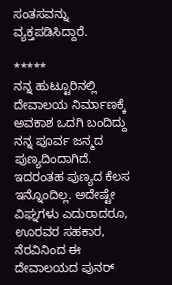ಸಂತಸವನ್ನು ವ್ಯಕ್ತಪಡಿಸಿದ್ದಾರೆ.

*****
ನನ್ನ ಹುಟ್ಟೂರಿನಲ್ಲಿ ದೇವಾಲಯ ನಿರ್ಮಾಣಕ್ಕೆ ಅವಕಾಶ ಒದಗಿ ಬಂದಿದ್ದು ನನ್ನ ಪೂರ್ವ ಜನ್ಮದ ಪುಣ್ಯದಿಂದಾಗಿದೆ. ಇದರಂತಹ ಪುಣ್ಯದ ಕೆಲಸ ಇನ್ನೊಂದಿಲ್ಲ. ಅದೇಷ್ಟೇ ವಿಘ್ನಗಳು ಎದುರಾದರೂ, ಊರವರ ಸಹಕಾರ, ನೆರವಿನಿಂದ ಈ ದೇವಾಲಯದ ಪುನರ್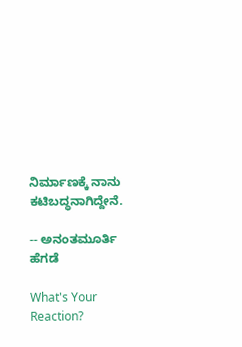ನಿರ್ಮಾಣಕ್ಕೆ ನಾನು ಕಟಿಬದ್ಧನಾಗಿದ್ದೇನೆ.

-- ಅನಂತಮೂರ್ತಿ ಹೆಗಡೆ

What's Your Reaction?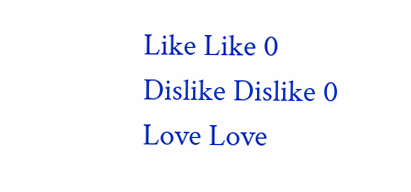Like Like 0
Dislike Dislike 0
Love Love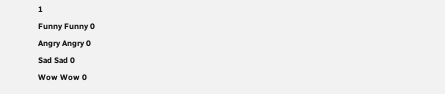1
Funny Funny 0
Angry Angry 0
Sad Sad 0
Wow Wow 0